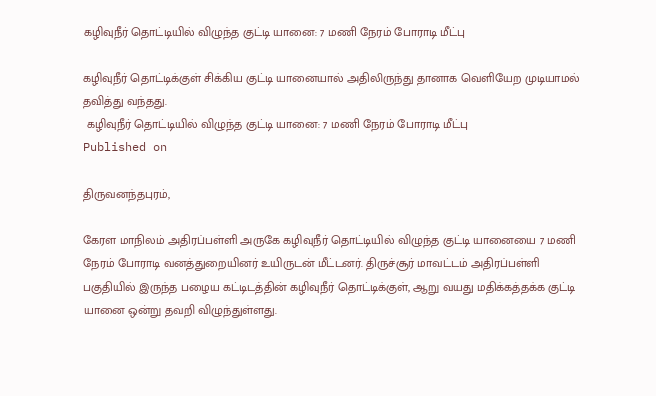கழிவுநீர் தொட்டியில் விழுந்த குட்டி யானை: 7 மணி நேரம் போராடி மீட்பு

கழிவுநீர் தொட்டிக்குள் சிக்கிய குட்டி யானையால் அதிலிருந்து தானாக வெளியேற முடியாமல் தவித்து வந்தது.
 கழிவுநீர் தொட்டியில் விழுந்த குட்டி யானை: 7 மணி நேரம் போராடி மீட்பு
Published on

திருவனந்தபுரம்,

கேரள மாநிலம் அதிரப்பள்ளி அருகே கழிவுநீர் தொட்டியில் விழுந்த குட்டி யானையை 7 மணி நேரம் போராடி வனத்துறையினர் உயிருடன் மீட்டனர். திருச்சூர் மாவட்டம் அதிரப்பள்ளி பகுதியில் இருந்த பழைய கட்டிடத்தின் கழிவுநீர் தொட்டிக்குள், ஆறு வயது மதிக்கத்தக்க குட்டி யானை ஒன்று தவறி விழுந்துள்ளது.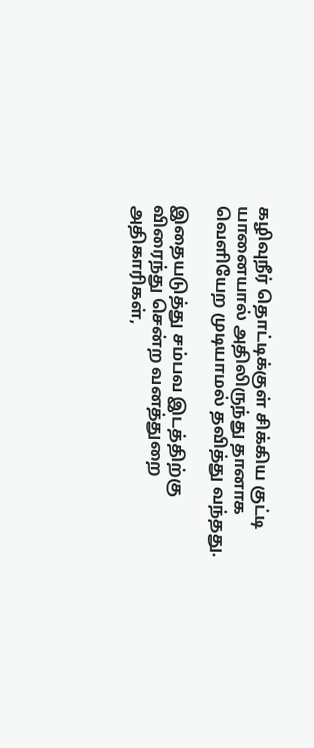கழிவுநீர் தொட்டிக்குள் சிக்கிய குட்டி யானையால் அதிலிருந்து தானாக வெளியேற முடியாமல் தவித்து வந்தது.

இதையடுத்து சம்பவ இடத்திற்கு விரைந்து சென்ற வனத்துறை அதிகாரிகள்,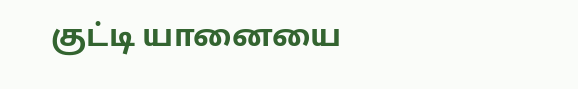குட்டி யானையை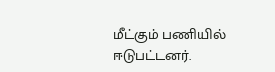மீட்கும் பணியில் ஈடுபட்டனர்.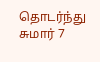தொடர்ந்து சுமார் 7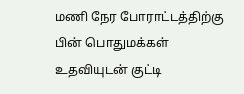மணி நேர போராட்டத்திற்கு பின் பொதுமக்கள் உதவியுடன் குட்டி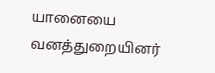யானையை வனத்துறையினர்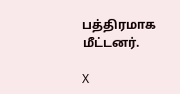பத்திரமாக மீட்டனர்.

X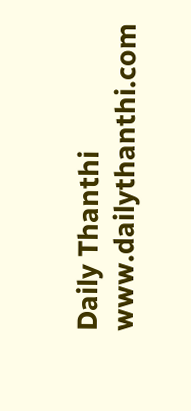Daily Thanthi
www.dailythanthi.com